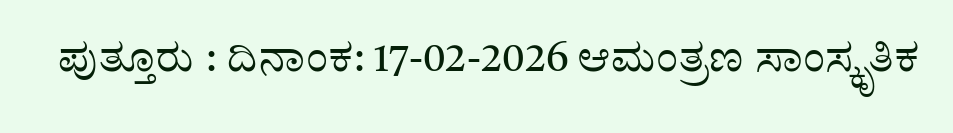ಪುತ್ತೂರು : ದಿನಾಂಕ: 17-02-2026 ಆಮಂತ್ರಣ ಸಾಂಸ್ಕೃತಿಕ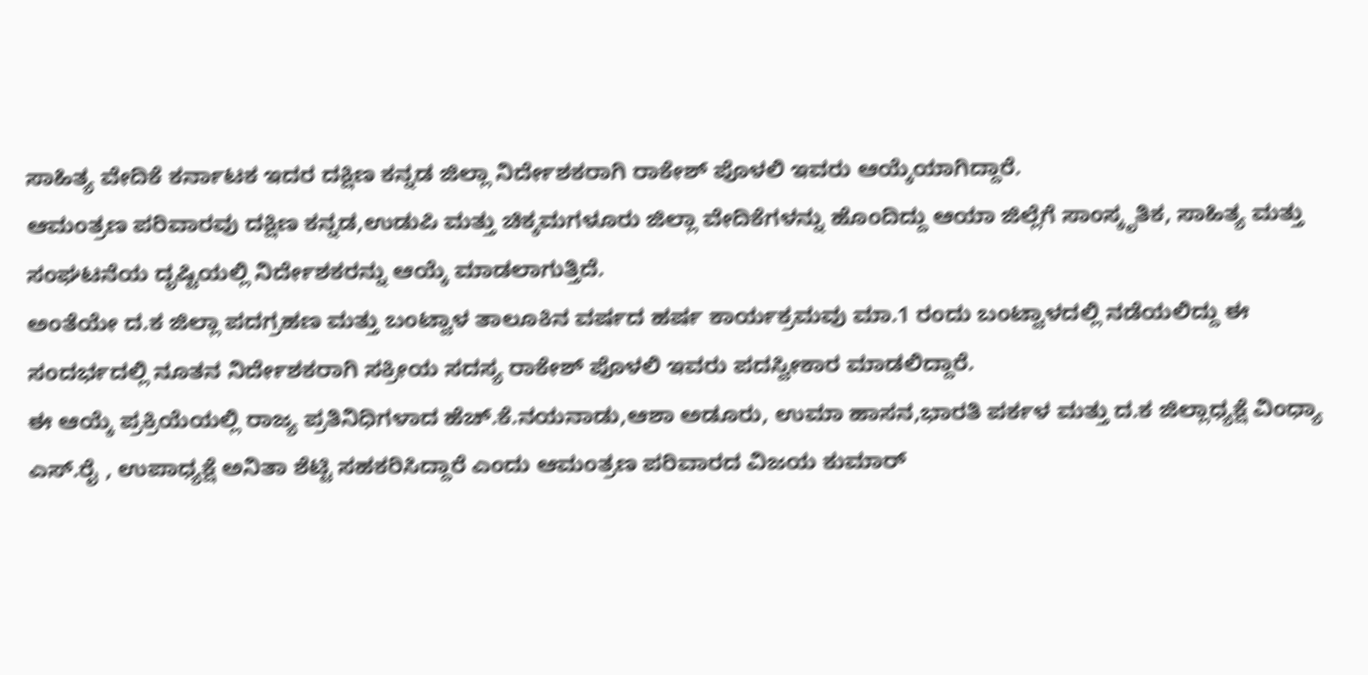ಸಾಹಿತ್ಯ ವೇದಿಕೆ ಕರ್ನಾಟಕ ಇದರ ದಕ್ಷಿಣ ಕನ್ನಡ ಜಿಲ್ಲಾ ನಿರ್ದೇಶಕರಾಗಿ ರಾಕೇಶ್ ಪೊಳಲಿ ಇವರು ಆಯ್ಕೆಯಾಗಿದ್ದಾರೆ.
ಆಮಂತ್ರಣ ಪರಿವಾರವು ದಕ್ಷಿಣ ಕನ್ನಡ,ಉಡುಪಿ ಮತ್ತು ಚಿಕ್ಕಮಗಳೂರು ಜಿಲ್ಲಾ ವೇದಿಕೆಗಳನ್ನು ಹೊಂದಿದ್ದು ಆಯಾ ಜಿಲ್ಲೆಗೆ ಸಾಂಸ್ಕೃತಿಕ, ಸಾಹಿತ್ಯ ಮತ್ತು ಸಂಘಟನೆಯ ದೃಷ್ಟಿಯಲ್ಲಿ ನಿರ್ದೇಶಕರನ್ನು ಆಯ್ಕೆ ಮಾಡಲಾಗುತ್ತಿದೆ.
ಅಂತೆಯೇ ದ.ಕ ಜಿಲ್ಲಾ ಪದಗ್ರಹಣ ಮತ್ತು ಬಂಟ್ವಾಳ ತಾಲೂಕಿನ ವರ್ಷದ ಹರ್ಷ ಕಾರ್ಯಕ್ರಮವು ಮಾ.1 ರಂದು ಬಂಟ್ವಾಳದಲ್ಲಿ ನಡೆಯಲಿದ್ದು ಈ ಸಂದರ್ಭದಲ್ಲಿ ನೂತನ ನಿರ್ದೇಶಕರಾಗಿ ಸಕ್ರೀಯ ಸದಸ್ಯ ರಾಕೇಶ್ ಪೊಳಲಿ ಇವರು ಪದಸ್ವೀಕಾರ ಮಾಡಲಿದ್ದಾರೆ.
ಈ ಆಯ್ಕೆ ಪ್ರಕ್ರಿಯೆಯಲ್ಲಿ ರಾಜ್ಯ ಪ್ರತಿನಿಧಿಗಳಾದ ಹೆಚ್.ಕೆ.ನಯನಾಡು,ಆಶಾ ಅಡೂರು, ಉಮಾ ಹಾಸನ,ಭಾರತಿ ಪರ್ಕಳ ಮತ್ತು ದ.ಕ ಜಿಲ್ಲಾಧ್ಯಕ್ಷೆ ವಿಂಧ್ಯಾ ಎಸ್.ರೈ , ಉಪಾಧ್ಯಕ್ಷೆ ಅನಿತಾ ಶೆಟ್ಟಿ ಸಹಕರಿಸಿದ್ದಾರೆ ಎಂದು ಆಮಂತ್ರಣ ಪರಿವಾರದ ವಿಜಯ ಕುಮಾರ್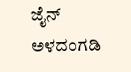ಜೈನ್ ಅಳದಂಗಡಿ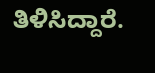ತಿಳಿಸಿದ್ದಾರೆ.